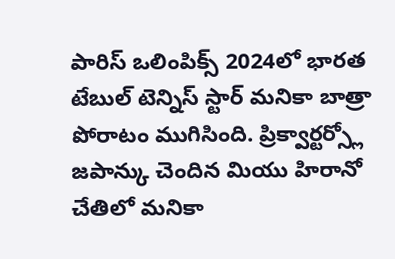పారిస్ ఒలింపిక్స్ 2024లో భారత టేబుల్ టెన్నిస్ స్టార్ మనికా బాత్రా పోరాటం ముగిసింది. ప్రిక్వార్టర్స్లో జపాన్కు చెందిన మియు హిరానో చేతిలో మనికా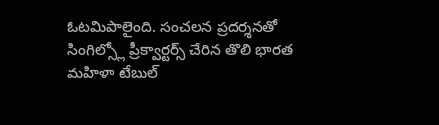ఓటమిపాలైంది. సంచలన ప్రదర్శనతో సింగిల్స్లో ప్రీక్వార్టర్స్ చేరిన తొలి భారత మహిళా టేబుల్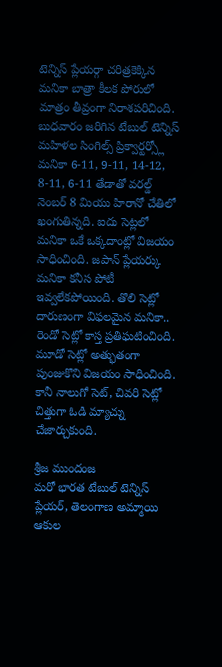టెన్నిస్ ప్లేయర్గా చరిత్రకెక్కిన మనికా బాత్రా కీలక పోరులో మాత్రం తీవ్రంగా నిరాశపరిచింది.
బుధవారం జరిగిన టేబుల్ టెన్నిస్ మహిళల సింగిల్స్ ప్రిక్వార్టర్స్లో మనికా 6-11, 9-11, 14-12, 8-11, 6-11 తేడాతో వరల్డ్ నెంబర్ 8 మియు హిరానో చేతిలో ఖంగుతిన్నది. ఐదు సెట్లలో మనికా ఒకే ఒక్కదాంట్లో విజయం సాధించింది. జపాన్ ప్లేయర్కు మనికా కనీస పోటీ ఇవ్వలేకపోయింది. తొలి సెట్లో దారుణంగా విఫలమైన మనికా.. రెండో సెట్లో కాస్త ప్రతిఘటించింది. మూడో సెట్లో అత్భుతంగా పుంజుకొని విజయం సాధించింది. కానీ నాలుగో సెట్, చివరి సెట్లో చిత్తుగా ఓడి మ్యాచ్ను చేజార్చుకుంది.

శ్రీజ ముందంజ
మరో భారత టేబుల్ టెన్నిస్ ప్లేయర్, తెలంగాణ అమ్మాయి ఆకుల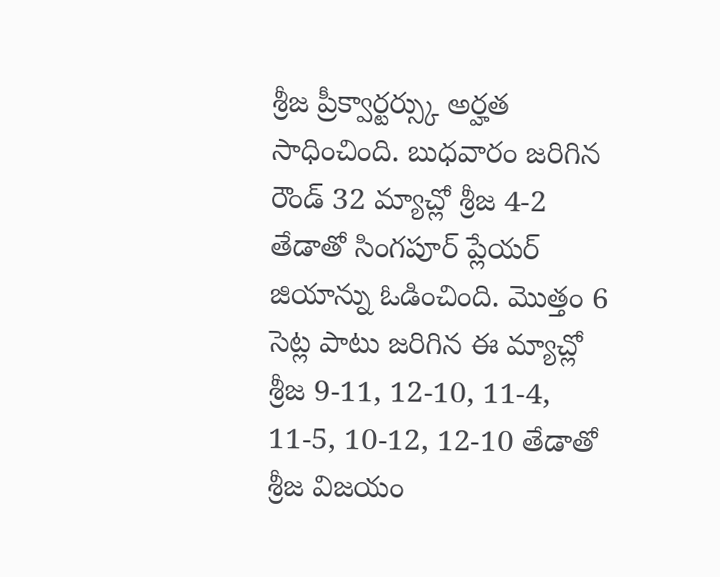శ్రీజ ప్రీక్వార్టర్స్కు అర్హత సాధించింది. బుధవారం జరిగిన రౌండ్ 32 మ్యాచ్లో శ్రీజ 4-2 తేడాతో సింగపూర్ ప్లేయర్ జియాన్ను ఓడించింది. మొత్తం 6 సెట్ల పాటు జరిగిన ఈ మ్యాచ్లో శ్రీజ 9-11, 12-10, 11-4, 11-5, 10-12, 12-10 తేడాతో శ్రీజ విజయం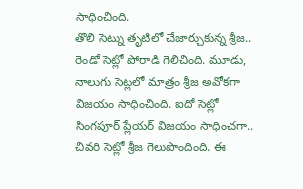సాధించింది.
తొలి సెట్ను తృటిలో చేజార్చుకున్న శ్రీజ.. రెండో సెట్లో పోరాడి గెలిచింది. మూడు, నాలుగు సెట్లలో మాత్రం శ్రీజ అవోకగా విజయం సాధించింది. ఐదో సెట్లో సింగపూర్ ప్లేయర్ విజయం సాధించగా.. చివరి సెట్లో శ్రీజ గెలుపొందింది. ఈ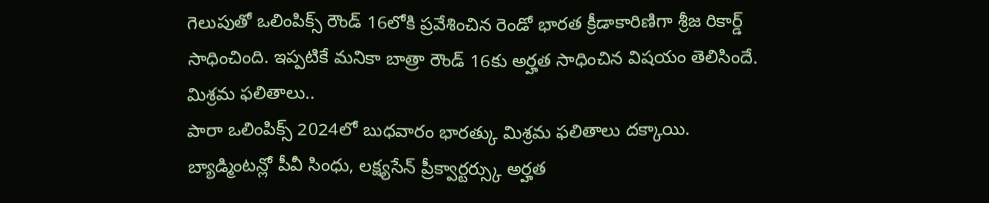గెలుపుతో ఒలింపిక్స్ రౌండ్ 16లోకి ప్రవేశించిన రెండో భారత క్రీడాకారిణిగా శ్రీజ రికార్డ్ సాధించింది. ఇప్పటికే మనికా బాత్రా రౌండ్ 16కు అర్హత సాధించిన విషయం తెలిసిందే.
మిశ్రమ ఫలితాలు..
పారా ఒలింపిక్స్ 2024లో బుధవారం భారత్కు మిశ్రమ ఫలితాలు దక్కాయి. బ్యాడ్మింటన్లో పీవీ సింధు, లక్ష్యసేన్ ప్రీక్వార్టర్స్కు అర్హత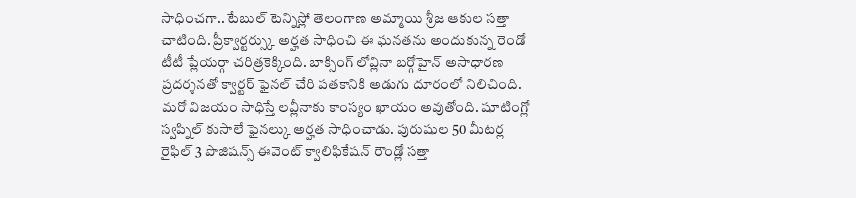సాధించగా.. టేబుల్ టెన్నిస్లో తెలంగాణ అమ్మాయి శ్రీజ ఆకుల సత్తా చాటింది. ప్రీక్వార్టర్స్కు అర్హత సాధించి ఈ ఘనతను అందుకున్న రెండో టీటీ ప్లేయర్గా చరిత్రకెక్కింది. బాక్సింగ్ లోవ్లినా బర్గోహైన్ అసాధారణ ప్రదర్శనతో క్వార్టర్ ఫైనల్ చేరి పతకానికి అడుగు దూరంలో నిలిచింది.
మరో విజయం సాధిస్తే లవ్లీనాకు కాంస్యం ఖాయం అవుతోంది. షూటింగ్లో స్వప్నిల్ కుసాలే ఫైనల్కు అర్హత సాధించాడు. పురుషుల 50 మీటర్ల రైఫిల్ 3 పొజిషన్స్ ఈవెంట్ క్వాలిఫికేషన్ రౌండ్లో సత్తా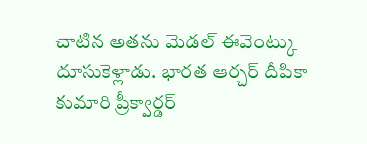చాటిన అతను మెడల్ ఈవెంట్కు దూసుకెళ్లాడు. భారత ఆర్చర్ దీపికా కుమారి ప్రీక్వార్డర్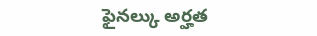ఫైనల్కు అర్హత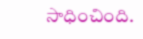సాధించింది.